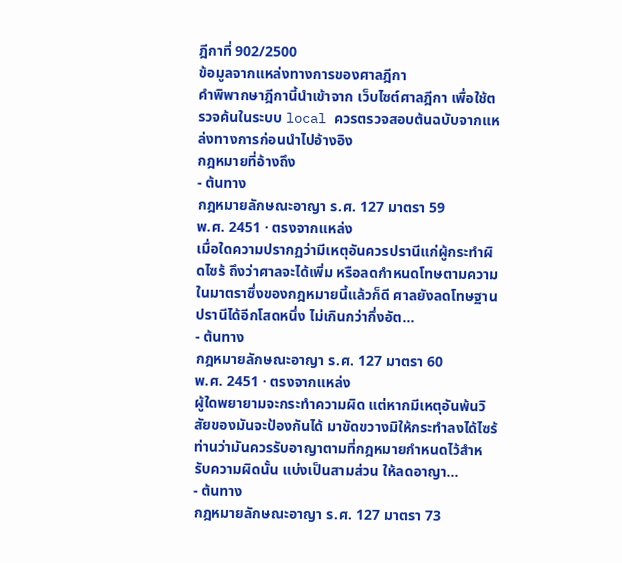ฎีกาที่ 902/2500
ข้อมูลจากแหล่งทางการของศาลฎีกา
คำพิพากษาฎีกานี้นำเข้าจาก เว็บไซต์ศาลฎีกา เพื่อใช้ตรวจค้นในระบบ local ควรตรวจสอบต้นฉบับจากแหล่งทางการก่อนนำไปอ้างอิง
กฎหมายที่อ้างถึง
- ต้นทาง
กฎหมายลักษณะอาญา ร.ศ. 127 มาตรา 59
พ.ศ. 2451 · ตรงจากแหล่ง
เมื่อใดความปรากฏว่ามีเหตุอันควรปรานีแก่ผู้กระทำผิดไซร้ ถึงว่าศาลจะได้เพิ่ม หรือลดกำหนดโทษตามความในมาตราซึ่งของกฎหมายนี้แล้วก็ดี ศาลยังลดโทษฐานปรานีได้อีกโสดหนึ่ง ไม่เกินกว่ากึ่งอัต...
- ต้นทาง
กฎหมายลักษณะอาญา ร.ศ. 127 มาตรา 60
พ.ศ. 2451 · ตรงจากแหล่ง
ผู้ใดพยายามจะกระทำความผิด แต่หากมีเหตุอันพ้นวิสัยของมันจะป้องกันได้ มาขัดขวางมิให้กระทำลงได้ไซร้ ท่านว่ามันควรรับอาญาตามที่กฎหมายกำหนดไว้สำหรับความผิดนั้น แบ่งเป็นสามส่วน ให้ลดอาญา...
- ต้นทาง
กฎหมายลักษณะอาญา ร.ศ. 127 มาตรา 73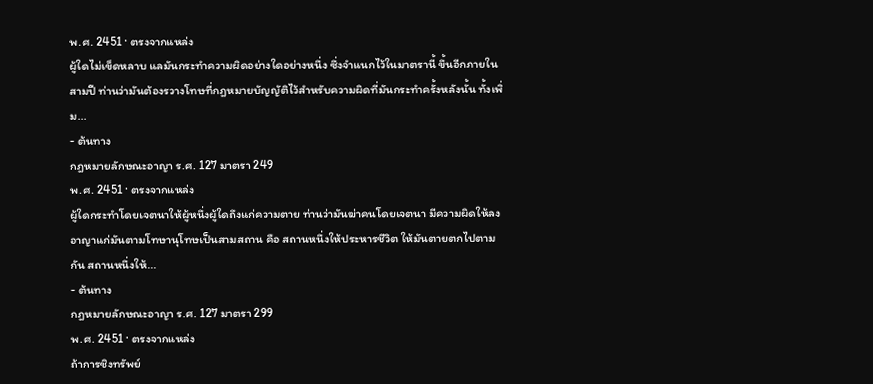พ.ศ. 2451 · ตรงจากแหล่ง
ผู้ใดไม่เข็ดหลาบ แลมันกระทำความผิดอย่างใดอย่างหนึ่ง ซึ่งจำแนกไว้ในมาตรานี้ ขึ้นอีกภายในสามปี ท่านว่ามันต้องรวางโทษที่กฎหมายบัญญัติไว้สำหรับความผิดที่มันกระทำครั้งหลังนั้น ทั้งเพิ่ม...
- ต้นทาง
กฎหมายลักษณะอาญา ร.ศ. 127 มาตรา 249
พ.ศ. 2451 · ตรงจากแหล่ง
ผู้ใดกระทำโดยเจตนาให้ผู้หนึ่งผู้ใดถึงแก่ความตาย ท่านว่ามันฆ่าคนโดยเจตนา มีความผิดให้ลงอาญาแก่มันตามโทษานุโทษเป็นสามสถาน คือ สถานหนึ่งให้ประหารชีวิต ให้มันตายตกไปตามกัน สถานหนึ่งให้...
- ต้นทาง
กฎหมายลักษณะอาญา ร.ศ. 127 มาตรา 299
พ.ศ. 2451 · ตรงจากแหล่ง
ถ้าการชิงทรัพย์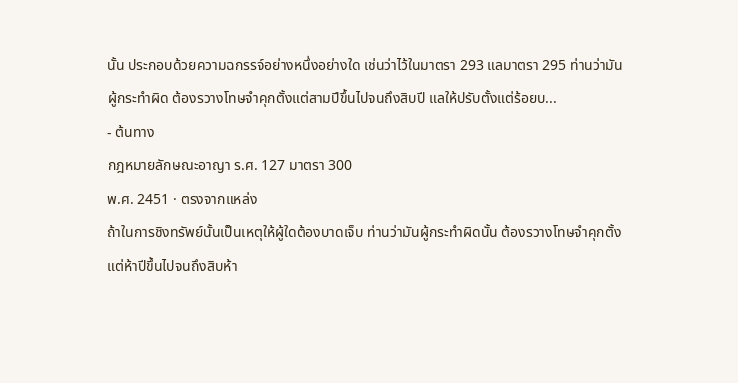นั้น ประกอบด้วยความฉกรรจ์อย่างหนึ่งอย่างใด เช่นว่าไว้ในมาตรา 293 แลมาตรา 295 ท่านว่ามันผู้กระทำผิด ต้องรวางโทษจำคุกตั้งแต่สามปีขึ้นไปจนถึงสิบปี แลให้ปรับตั้งแต่ร้อยบ...
- ต้นทาง
กฎหมายลักษณะอาญา ร.ศ. 127 มาตรา 300
พ.ศ. 2451 · ตรงจากแหล่ง
ถ้าในการชิงทรัพย์นั้นเป็นเหตุให้ผู้ใดต้องบาดเจ็บ ท่านว่ามันผู้กระทำผิดนั้น ต้องรวางโทษจำคุกตั้งแต่ห้าปีขึ้นไปจนถึงสิบห้า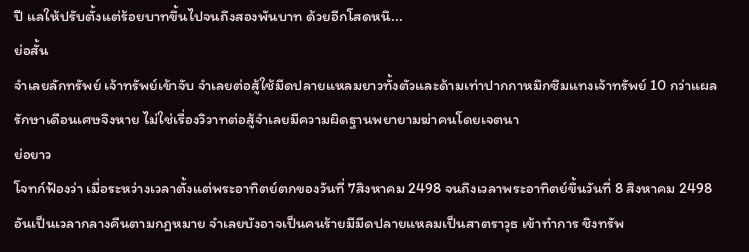ปี แลให้ปรับตั้งแต่ร้อยบาทขึ้นไปจนถึงสองพันบาท ด้วยอีกโสดหนึ...
ย่อสั้น
จำเลยลักทรัพย์ เจ้าทรัพย์เข้าจับ จำเลยต่อสู้ใช้มีดปลายแหลมยาวทั้งตัวและด้ามเท่าปากกาหมึกซึมแทงเจ้าทรัพย์ 10 กว่าแผลรักษาเดือนเศษจึงหาย ไม่ใช่เรื่องวิวาทต่อสู้จำเลยมีความผิดฐานพยายามฆ่าคนโดยเจตนา
ย่อยาว
โจทก์ฟ้องว่า เมื่อระหว่างเวลาตั้งแต่พระอาทิตย์ตกของวันที่ 7สิงหาคม 2498 จนถึงเวลาพระอาทิตย์ขึ้นวันที่ 8 สิงหาคม 2498 อันเป็นเวลากลางคืนตามกฎหมาย จำเลยบังอาจเป็นคนร้ายมีมีดปลายแหลมเป็นสาตราวุธ เข้าทำการ ชิงทรัพ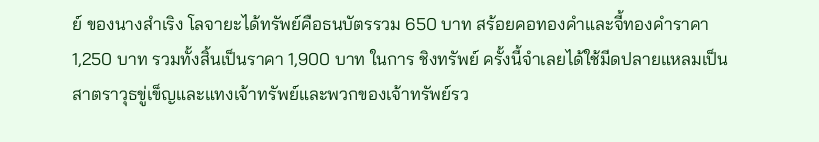ย์ ของนางสำเริง โลจายะได้ทรัพย์คือธนบัตรรวม 650 บาท สร้อยคอทองคำและจี้ทองคำราคา 1,250 บาท รวมทั้งสิ้นเป็นราคา 1,900 บาท ในการ ชิงทรัพย์ ครั้งนี้จำเลยได้ใช้มีดปลายแหลมเป็นสาตราวุธขู่เข็ญและแทงเจ้าทรัพย์และพวกของเจ้าทรัพย์รว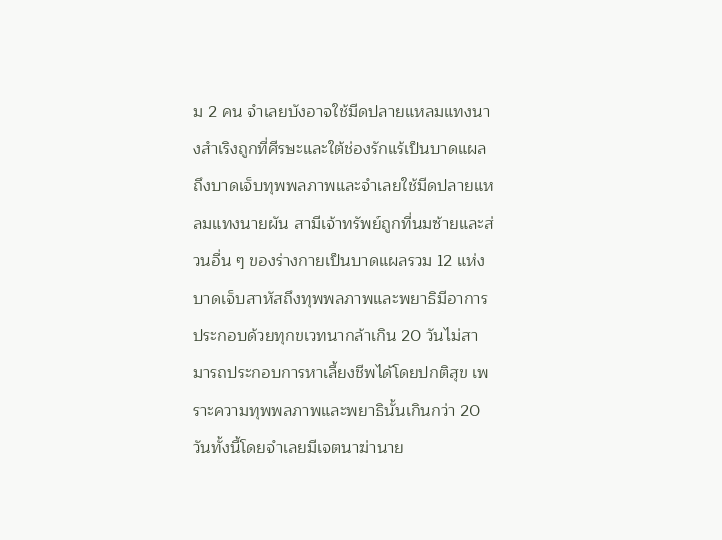ม 2 คน จำเลยบังอาจใช้มีดปลายแหลมแทงนางสำเริงถูกที่ศีรษะและใต้ช่องรักแร้เป็นบาดแผลถึงบาดเจ็บทุพพลภาพและจำเลยใช้มีดปลายแหลมแทงนายผัน สามีเจ้าทรัพย์ถูกที่นมซ้ายและส่วนอื่น ๆ ของร่างกายเป็นบาดแผลรวม 12 แห่ง บาดเจ็บสาหัสถึงทุพพลภาพและพยาธิมีอาการประกอบด้วยทุกขเวทนากล้าเกิน 20 วันไม่สามารถประกอบการหาเลี้ยงชีพได้โดยปกติสุข เพราะความทุพพลภาพและพยาธินั้นเกินกว่า 20 วันทั้งนี้โดยจำเลยมีเจตนาฆ่านาย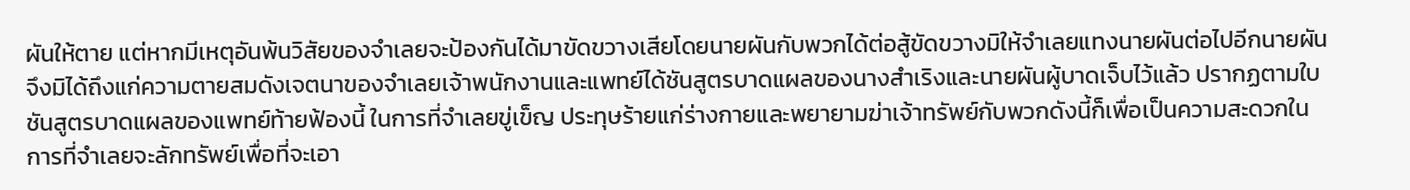ผันให้ตาย แต่หากมีเหตุอันพ้นวิสัยของจำเลยจะป้องกันได้มาขัดขวางเสียโดยนายผันกับพวกได้ต่อสู้ขัดขวางมิให้จำเลยแทงนายผันต่อไปอีกนายผันจึงมิได้ถึงแก่ความตายสมดังเจตนาของจำเลยเจ้าพนักงานและแพทย์ได้ชันสูตรบาดแผลของนางสำเริงและนายผันผู้บาดเจ็บไว้แล้ว ปรากฏตามใบชันสูตรบาดแผลของแพทย์ท้ายฟ้องนี้ ในการที่จำเลยขู่เข็ญ ประทุษร้ายแก่ร่างกายและพยายามฆ่าเจ้าทรัพย์กับพวกดังนี้ก็เพื่อเป็นความสะดวกในการที่จำเลยจะลักทรัพย์เพื่อที่จะเอา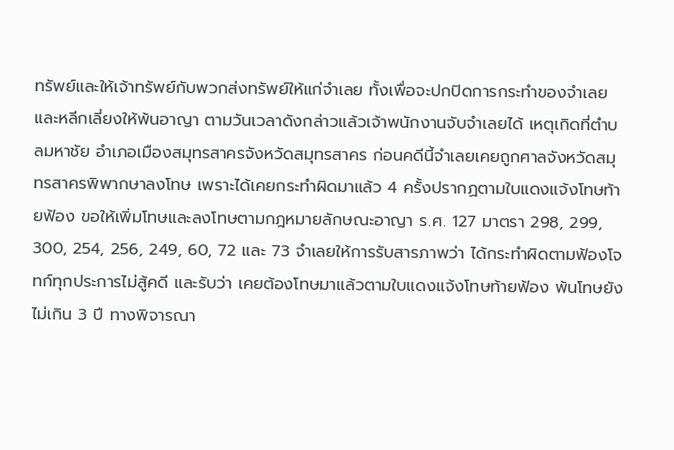ทรัพย์และให้เจ้าทรัพย์กับพวกส่งทรัพย์ให้แก่จำเลย ทั้งเพื่อจะปกปิดการกระทำของจำเลยและหลีกเลี่ยงให้พ้นอาญา ตามวันเวลาดังกล่าวแล้วเจ้าพนักงานจับจำเลยได้ เหตุเกิดที่ตำบลมหาชัย อำเภอเมืองสมุทรสาครจังหวัดสมุทรสาคร ก่อนคดีนี้จำเลยเคยถูกศาลจังหวัดสมุทรสาครพิพากษาลงโทษ เพราะได้เคยกระทำผิดมาแล้ว 4 ครั้งปรากฏตามใบแดงแจ้งโทษท้ายฟ้อง ขอให้เพิ่มโทษและลงโทษตามกฎหมายลักษณะอาญา ร.ศ. 127 มาตรา 298, 299, 300, 254, 256, 249, 60, 72 และ 73 จำเลยให้การรับสารภาพว่า ได้กระทำผิดตามฟ้องโจทก์ทุกประการไม่สู้คดี และรับว่า เคยต้องโทษมาแล้วตามใบแดงแจ้งโทษท้ายฟ้อง พ้นโทษยังไม่เกิน 3 ปี ทางพิจารณา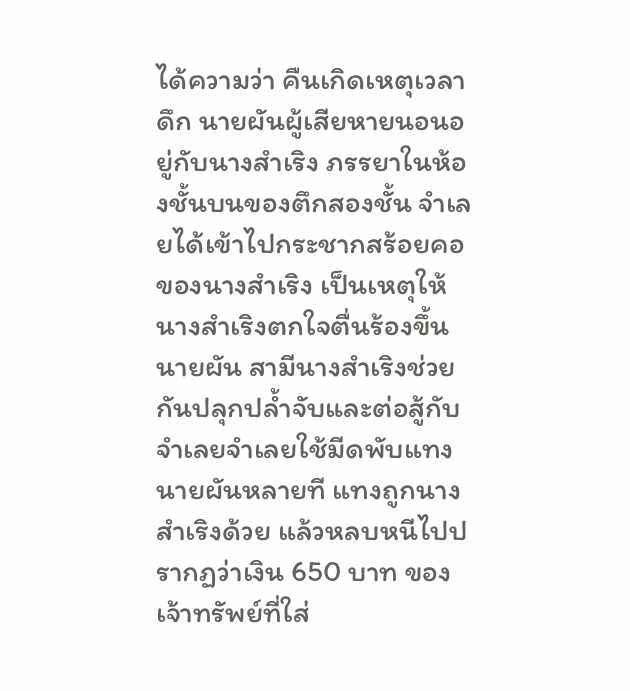ได้ความว่า คืนเกิดเหตุเวลาดึก นายผันผู้เสียหายนอนอยู่กับนางสำเริง ภรรยาในห้องชั้นบนของตึกสองชั้น จำเลยได้เข้าไปกระชากสร้อยคอของนางสำเริง เป็นเหตุให้นางสำเริงตกใจตื่นร้องขึ้นนายผัน สามีนางสำเริงช่วยกันปลุกปล้ำจับและต่อสู้กับจำเลยจำเลยใช้มีดพับแทงนายผันหลายที แทงถูกนางสำเริงด้วย แล้วหลบหนีไปปรากฏว่าเงิน 650 บาท ของเจ้าทรัพย์ที่ใส่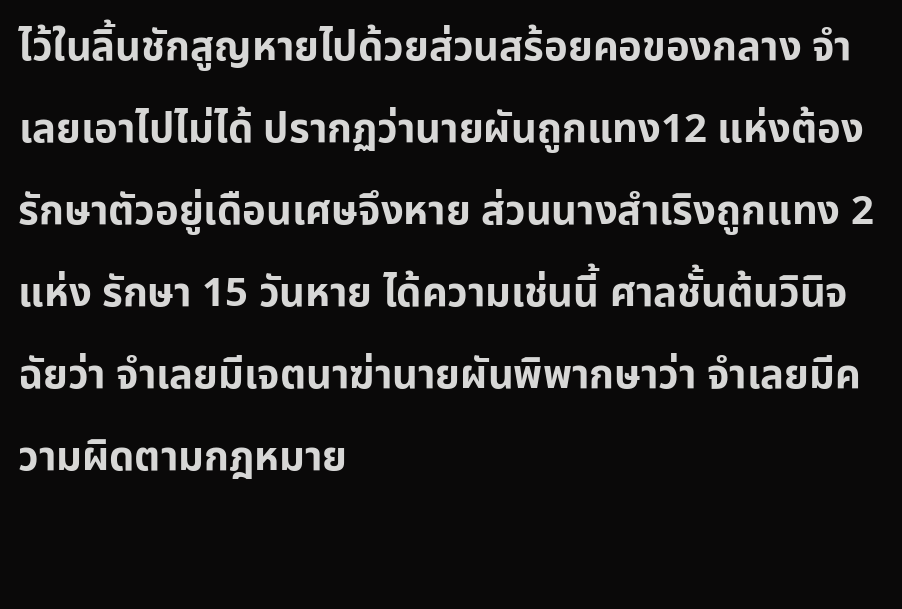ไว้ในลิ้นชักสูญหายไปด้วยส่วนสร้อยคอของกลาง จำเลยเอาไปไม่ได้ ปรากฏว่านายผันถูกแทง12 แห่งต้องรักษาตัวอยู่เดือนเศษจึงหาย ส่วนนางสำเริงถูกแทง 2 แห่ง รักษา 15 วันหาย ได้ความเช่นนี้ ศาลชั้นต้นวินิจฉัยว่า จำเลยมีเจตนาฆ่านายผันพิพากษาว่า จำเลยมีความผิดตามกฎหมาย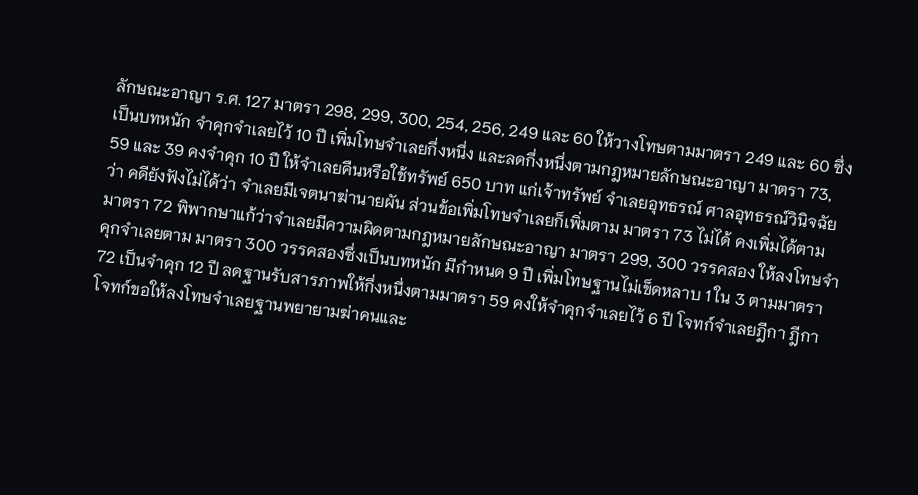ลักษณะอาญา ร.ศ. 127 มาตรา 298, 299, 300, 254, 256, 249 และ 60 ให้วางโทษตามมาตรา 249 และ 60 ซึ่งเป็นบทหนัก จำคุกจำเลยไว้ 10 ปี เพิ่มโทษจำเลยกึ่งหนึ่ง และลดกึ่งหนึ่งตามกฎหมายลักษณะอาญา มาตรา 73, 59 และ 39 คงจำคุก 10 ปี ให้จำเลยคืนหรือใช้ทรัพย์ 650 บาท แก่เจ้าทรัพย์ จำเลยอุทธรณ์ ศาลอุทธรณ์วินิจฉัยว่า คดียังฟังไม่ได้ว่า จำเลยมีเจตนาฆ่านายผัน ส่วนข้อเพิ่มโทษจำเลยก็เพิ่มตาม มาตรา 73 ไม่ได้ คงเพิ่มได้ตาม มาตรา 72 พิพากษาแก้ว่าจำเลยมีความผิดตามกฎหมายลักษณะอาญา มาตรา 299, 300 วรรคสอง ให้ลงโทษจำคุกจำเลยตาม มาตรา 300 วรรคสองซึ่งเป็นบทหนัก มีกำหนด 9 ปี เพิ่มโทษฐานไม่เข็ดหลาบ 1 ใน 3 ตามมาตรา 72 เป็นจำคุก 12 ปี ลดฐานรับสารภาพให้กึ่งหนึ่งตามมาตรา 59 คงให้จำคุกจำเลยไว้ 6 ปี โจทก์จำเลยฎีกา ฎีกาโจทก์ขอให้ลงโทษจำเลยฐานพยายามฆ่าคนและ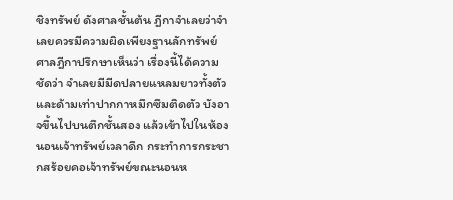ชิงทรัพย์ ดังศาลชั้นต้น ฎีกาจำเลยว่าจำเลยควรมีความผิดเพียงฐานลักทรัพย์ ศาลฎีกาปรึกษาเห็นว่า เรื่องนี้ได้ความชัดว่า จำเลยมีมีดปลายแหลมยาวทั้งตัวและด้ามเท่าปากกาหมึกซึมติดตัว บังอาจขึ้นไปบนตึกชั้นสอง แล้วเข้าไปในห้องนอนเจ้าทรัพย์เวลาดึก กระทำการกระชากสร้อยคอเจ้าทรัพย์ขณะนอนห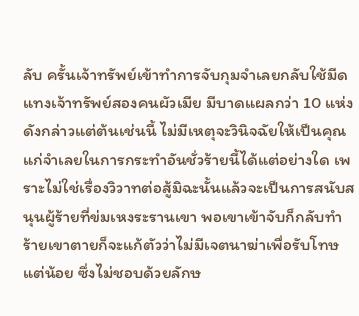ลับ ครั้นเจ้าทรัพย์เข้าทำการจับกุมจำเลยกลับใช้มีดแทงเจ้าทรัพย์สองคนผัวเมีย มีบาดแผลกว่า 10 แห่งดังกล่าวแต่ต้นเช่นนี้ ไม่มีเหตุจะวินิจฉัยให้เป็นคุณแก่จำเลยในการกระทำอันชั่วร้ายนี้ได้แต่อย่างใด เพราะไม่ใช่เรื่องวิวาทต่อสู้มิฉะนั้นแล้วจะเป็นการสนับสนุนผู้ร้ายที่ข่มเหงระรานเขา พอเขาเข้าจับก็กลับทำร้ายเขาตายก็จะแก้ตัวว่าไม่มีเจตนาฆ่าเพื่อรับโทษแต่น้อย ซึ่งไม่ชอบด้วยลักษ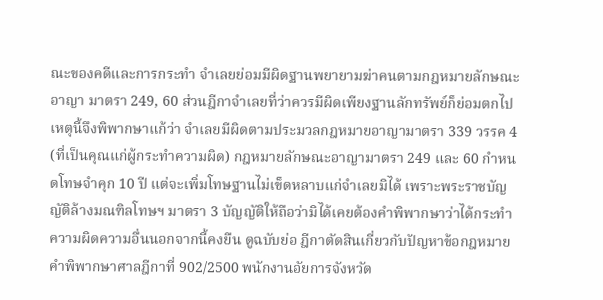ณะของคดีและการกระทำ จำเลยย่อมมีผิดฐานพยายามฆ่าคนตามกฎหมายลักษณะอาญา มาตรา 249, 60 ส่วนฎีกาจำเลยที่ว่าควรมีผิดเพียงฐานลักทรัพย์ก็ย่อมตกไป เหตุนี้จึงพิพากษาแก้ว่า จำเลยมีผิดตามประมวลกฎหมายอาญามาตรา 339 วรรค 4 (ที่เป็นคุณแก่ผู้กระทำความผิด) กฎหมายลักษณะอาญามาตรา 249 และ 60 กำหนดโทษจำคุก 10 ปี แต่จะเพิ่มโทษฐานไม่เข็ดหลาบแก่จำเลยมิได้ เพราะพระราชบัญญัติล้างมณฑิลโทษฯ มาตรา 3 บัญญัติให้ถือว่ามิได้เคยต้องคำพิพากษาว่าได้กระทำความผิดความอื่นนอกจากนี้คงยืน ดูฉบับย่อ ฎีกาตัดสินเกี่ยวกับปัญหาข้อกฎหมาย คำพิพากษาศาลฎีกาที่ 902/2500 พนักงานอัยการจังหวัด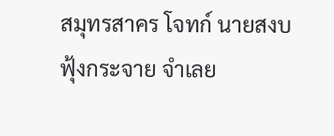สมุทรสาคร โจทก์ นายสงบ ฟุ้งกระจาย จำเลย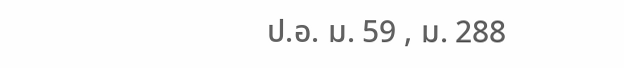ป.อ. ม. 59 , ม. 288